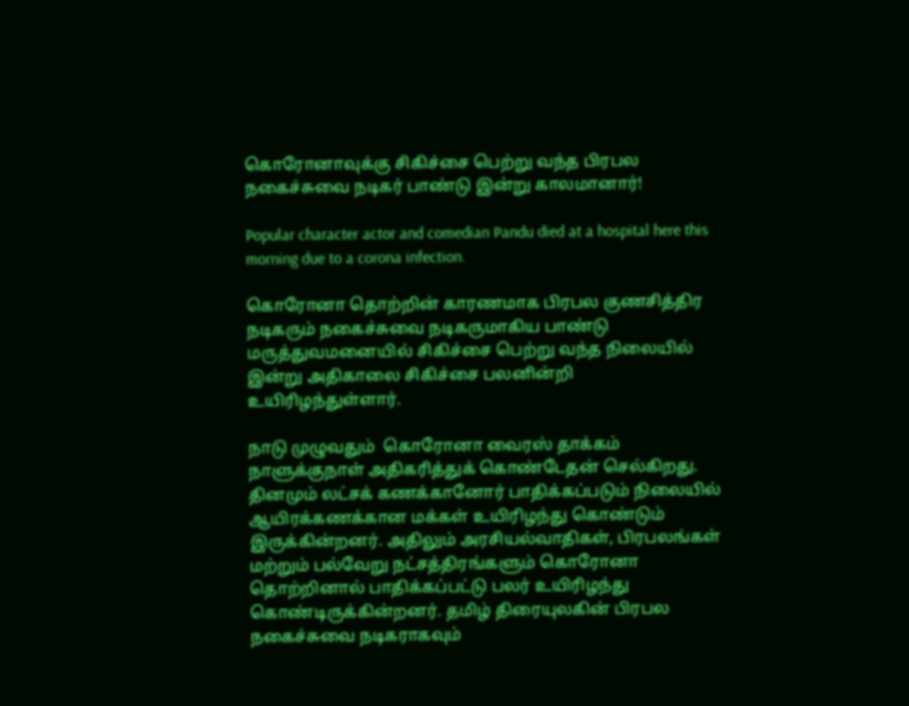கொரோனாவுக்கு சிகிச்சை பெற்று வந்த பிரபல நகைச்சுவை நடிகர் பாண்டு இன்று காலமானார்!

Popular character actor and comedian Pandu died at a hospital here this morning due to a corona infection.

கொரோனா தொற்றின் காரணமாக பிரபல குணசித்திர நடிகரும் நகைச்சுவை நடிகருமாகிய பாண்டு மருத்துவமனையில் சிகிச்சை பெற்று வந்த நிலையில் இன்று அதிகாலை சிகிச்சை பலனின்றி உயிரிழந்துள்ளார்.

நாடு முழுவதும்  கொரோனா வைரஸ் தாக்கம் நாளுக்குநாள் அதிகரித்துக் கொண்டேதன் செல்கிறது. தினமும் லட்சக் கணக்கானோர் பாதிக்கப்படும் நிலையில் ஆயிரக்கணக்கான மக்கள் உயிரிழந்து கொண்டும் இருக்கின்றனர். அதிலும் அரசியல்வாதிகள், பிரபலங்கள் மற்றும் பல்வேறு நட்சத்திரங்களும் கொரோனா தொற்றினால் பாதிக்கப்பட்டு பலர் உயிரிழந்து கொண்டிருக்கின்றனர். தமிழ் திரையுலகின் பிரபல நகைச்சுவை நடிகராகவும்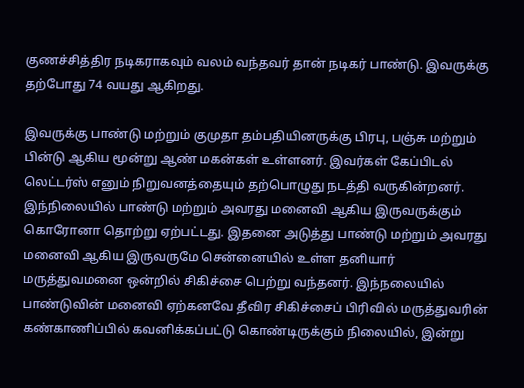குணச்சித்திர நடிகராகவும் வலம் வந்தவர் தான் நடிகர் பாண்டு. இவருக்கு தற்போது 74 வயது ஆகிறது.

இவருக்கு பாண்டு மற்றும் குமுதா தம்பதியினருக்கு பிரபு, பஞ்சு மற்றும் பின்டு ஆகிய மூன்று ஆண் மகன்கள் உள்ளனர். இவர்கள் கேப்பிடல் லெட்டர்ஸ் எனும் நிறுவனத்தையும் தற்பொழுது நடத்தி வருகின்றனர். இந்நிலையில் பாண்டு மற்றும் அவரது மனைவி ஆகிய இருவருக்கும் கொரோனா தொற்று ஏற்பட்டது. இதனை அடுத்து பாண்டு மற்றும் அவரது மனைவி ஆகிய இருவருமே சென்னையில் உள்ள தனியார் மருத்துவமனை ஒன்றில் சிகிச்சை பெற்று வந்தனர். இந்நலையில் பாண்டுவின் மனைவி ஏற்கனவே தீவிர சிகிச்சைப் பிரிவில் மருத்துவரின் கண்காணிப்பில் கவனிக்கப்பட்டு கொண்டிருக்கும் நிலையில், இன்று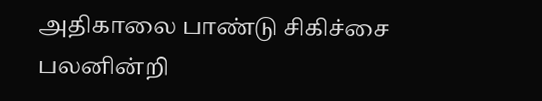அதிகாலை பாண்டு சிகிச்சை பலனின்றி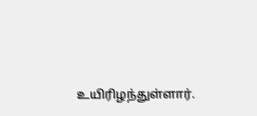உயிரிழந்துள்ளார்.